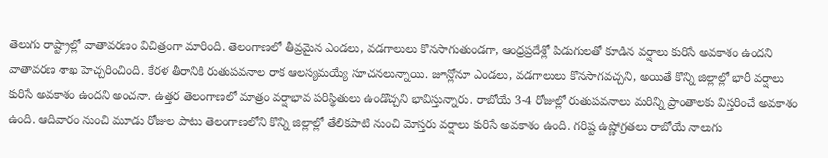తెలుగు రాష్ట్రాల్లో వాతావరణం విచిత్రంగా మారింది. తెలంగాణలో తీవ్రమైన ఎండలు, వడగాలులు కొనసాగుతుండగా, ఆంధ్రప్రదేశ్లో పిడుగులతో కూడిన వర్షాలు కురిసే అవకాశం ఉందని వాతావరణ శాఖ హెచ్చరించింది. కేరళ తీరానికి రుతుపవనాల రాక ఆలస్యమయ్యే సూచనలున్నాయి. జూన్లోనూ ఎండలు, వడగాలులు కొనసాగవచ్చని, అయితే కొన్ని జిల్లాల్లో భారీ వర్షాలు కురిసే అవకాశం ఉందని అంచనా. ఉత్తర తెలంగాణలో మాత్రం వర్షాభావ పరిస్థితులు ఉండొచ్చని భావిస్తున్నారు. రాబోయే 3-4 రోజుల్లో రుతుపవనాలు మరిన్ని ప్రాంతాలకు విస్తరించే అవకాశం ఉంది. ఆదివారం నుంచి మూడు రోజుల పాటు తెలంగాణలోని కొన్ని జిల్లాల్లో తేలికపాటి నుంచి మోస్తరు వర్షాలు కురిసే అవకాశం ఉంది. గరిష్ట ఉష్ణోగ్రతలు రాబోయే నాలుగు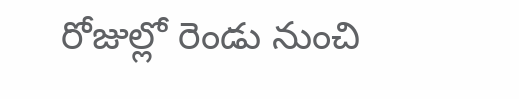రోజుల్లో రెండు నుంచి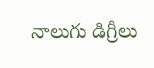నాలుగు డిగ్రీలు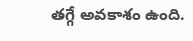తగ్గే అవకాశం ఉంది.